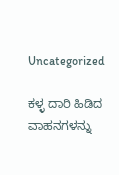Uncategorized

ಕಳ್ಳ ದಾರಿ ಹಿಡಿದ ವಾಹನಗಳನ್ನು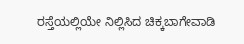ರಸ್ತೆಯಲ್ಲಿಯೇ ನಿಲ್ಲಿಸಿದ ಚಿಕ್ಕಬಾಗೇವಾಡಿ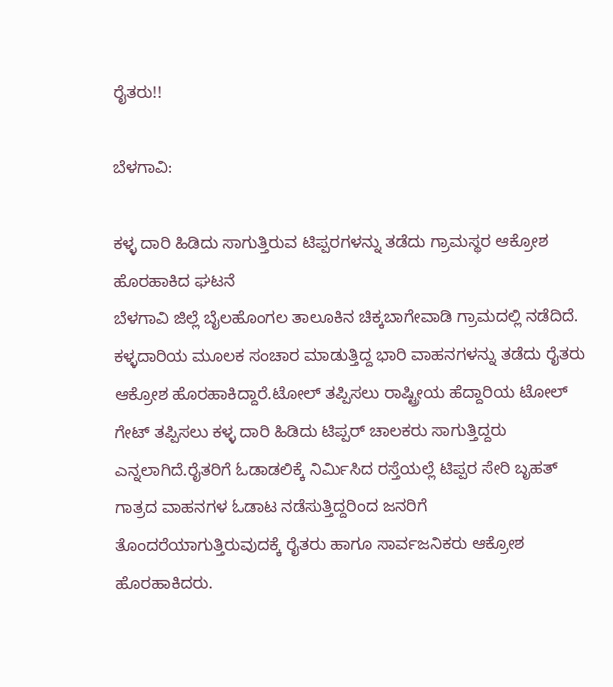ರೈತರು!!

ಬೆಳಗಾವಿ:

ಕಳ್ಳ ದಾರಿ ಹಿಡಿದು ಸಾಗುತ್ತಿರುವ ಟಿಪ್ಪರಗಳನ್ನು ತಡೆದು ಗ್ರಾಮಸ್ಥರ ಆಕ್ರೋಶ ಹೊರಹಾಕಿದ ಘಟನೆ
ಬೆಳಗಾವಿ ಜಿಲ್ಲೆ ಬೈಲಹೊಂಗಲ ತಾಲೂಕಿನ ಚಿಕ್ಕಬಾಗೇವಾಡಿ ಗ್ರಾಮದಲ್ಲಿ ನಡೆದಿದೆ. ಕಳ್ಳದಾರಿಯ ಮೂಲಕ ಸಂಚಾರ ಮಾಡುತ್ತಿದ್ದ ಭಾರಿ ವಾಹನಗಳನ್ನು ತಡೆದು ರೈತರು ಆಕ್ರೋಶ ಹೊರಹಾಕಿದ್ದಾರೆ.ಟೋಲ್ ತಪ್ಪಿಸಲು ರಾಷ್ಟ್ರೀಯ ಹೆದ್ದಾರಿಯ ಟೋಲ್ ಗೇಟ್ ತಪ್ಪಿಸಲು ಕಳ್ಳ ದಾರಿ ಹಿಡಿದು ಟಿಪ್ಪರ್ ಚಾಲಕರು ಸಾಗುತ್ತಿದ್ದರು ಎನ್ನಲಾಗಿದೆ.ರೈತರಿಗೆ ಓಡಾಡಲಿಕ್ಕೆ ನಿರ್ಮಿಸಿದ ರಸ್ತೆಯಲ್ಲೆ ಟಿಪ್ಪರ ಸೇರಿ ಬೃಹತ್ ಗಾತ್ರದ ವಾಹನಗಳ ಓಡಾಟ ನಡೆಸುತ್ತಿದ್ದರಿಂದ ಜನರಿಗೆ ತೊಂದರೆಯಾಗುತ್ತಿರುವುದಕ್ಕೆ ರೈತರು ಹಾಗೂ ಸಾರ್ವಜನಿಕರು ಆಕ್ರೋಶ ಹೊರಹಾಕಿದರು.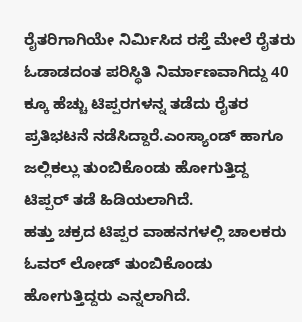ರೈತರಿಗಾಗಿಯೇ ನಿರ್ಮಿಸಿದ ರಸ್ತೆ ಮೇಲೆ ರೈತರು ಓಡಾಡದಂತ ಪರಿಸ್ಥಿತಿ ನಿರ್ಮಾಣವಾಗಿದ್ದು 40 ಕ್ಕೂ ಹೆಚ್ಚು ಟಿಪ್ಪರಗಳನ್ನ ತಡೆದು ರೈತರ ಪ್ರತಿಭಟನೆ ನಡೆಸಿದ್ದಾರೆ.ಎಂಸ್ಯಾಂಡ್ ಹಾಗೂ ಜಲ್ಲಿಕಲ್ಲು ತುಂಬಿಕೊಂಡು ಹೋಗುತ್ತಿದ್ದ ಟಿಪ್ಪರ್ ತಡೆ ಹಿಡಿಯಲಾಗಿದೆ.
ಹತ್ತು ಚಕ್ರದ ಟಿಪ್ಪರ ವಾಹನಗಳಲ್ಲಿ ಚಾಲಕರು ಓವರ್ ಲೋಡ್ ತುಂಬಿಕೊಂಡು ಹೋಗುತ್ತಿದ್ದರು ಎನ್ನಲಾಗಿದೆ.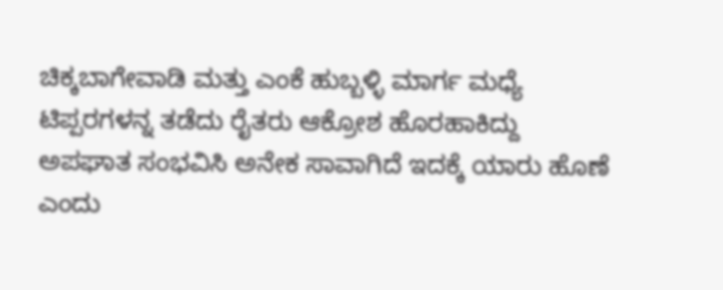ಚಿಕ್ಕಬಾಗೇವಾಡಿ ಮತ್ತು ಎಂಕೆ ಹುಬ್ಬಳ್ಳಿ ಮಾರ್ಗ ಮಧ್ಯೆ ಟಿಪ್ಪರಗಳನ್ನ ತಡೆದು ರೈತರು ಆಕ್ರೋಶ ಹೊರಹಾಕಿದ್ದು
ಅಪಘಾತ ಸಂಭವಿಸಿ ಅನೇಕ ಸಾವಾಗಿದೆ ಇದಕ್ಕೆ ಯಾರು ಹೊಣೆ ಎಂದು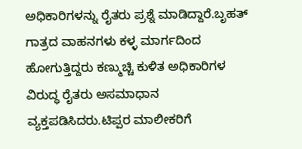ಅಧಿಕಾರಿಗಳನ್ನು ರೈತರು ಪ್ರಶ್ನೆ ಮಾಡಿದ್ದಾರೆ.ಬೃಹತ್ ಗಾತ್ರದ ವಾಹನಗಳು ಕಳ್ಳ ಮಾರ್ಗದಿಂದ ಹೋಗುತ್ತಿದ್ದರು ಕಣ್ಮುಚ್ಚಿ ಕುಳಿತ ಅಧಿಕಾರಿಗಳ ವಿರುದ್ಧ ರೈತರು ಅಸಮಾಧಾನ ವ್ಯಕ್ತಪಡಿಸಿದರು.ಟಿಪ್ಪರ ಮಾಲೀಕರಿಗೆ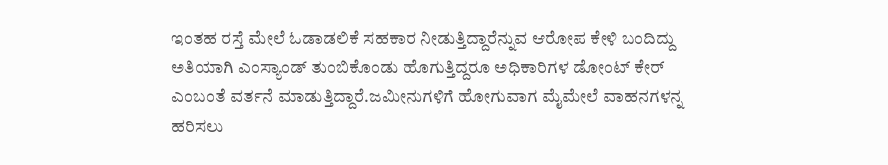ಇಂತಹ ರಸ್ತೆ ಮೇಲೆ ಓಡಾಡಲಿಕೆ ಸಹಕಾರ ನೀಡುತ್ತಿದ್ದಾರೆನ್ನುವ ಆರೋಪ ಕೇಳಿ ಬಂದಿದ್ದು ಅತಿಯಾಗಿ ಎಂಸ್ಯಾಂಡ್ ತುಂಬಿಕೊಂಡು ಹೊಗುತ್ತಿದ್ದರೂ ಅಧಿಕಾರಿಗಳ ಡೋಂಟ್ ಕೇರ್ ಎಂಬಂತೆ ವರ್ತನೆ ಮಾಡುತ್ತಿದ್ದಾರೆ.ಜಮೀನುಗಳಿಗೆ ಹೋಗುವಾಗ ಮೈಮೇಲೆ ವಾಹನಗಳನ್ನ ಹರಿಸಲು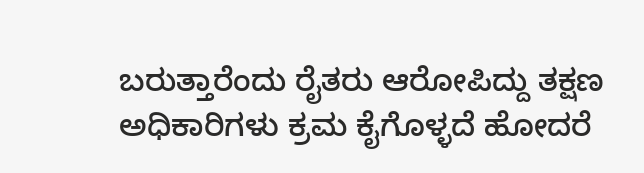ಬರುತ್ತಾರೆಂದು ರೈತರು ಆರೋಪಿದ್ದು ತಕ್ಷಣ ಅಧಿಕಾರಿಗಳು ಕ್ರಮ ಕೈಗೊಳ್ಳದೆ ಹೋದರೆ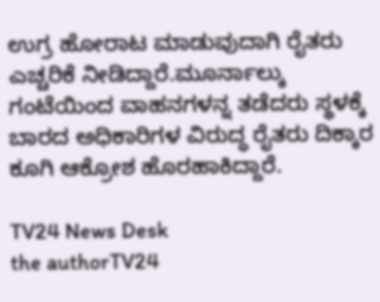ಉಗ್ರ ಹೋರಾಟ ಮಾಡುವುದಾಗಿ ರೈತರು ಎಚ್ಚರಿಕೆ ನೀಡಿದ್ದಾರೆ.ಮೂರ್ನಾಲ್ಕು ಗಂಟೆಯಿಂದ ವಾಹನಗಳನ್ನ ತಡೆದರು ಸ್ಥಳಕ್ಕೆ ಬಾರದ ಅಧಿಕಾರಿಗಳ ವಿರುದ್ಧ ರೈತರು ದಿಕ್ಕಾರ ಕೂಗಿ ಆಕ್ರೋಶ ಹೊರಹಾಕಿದ್ದಾರೆ.

TV24 News Desk
the authorTV24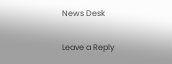News Desk

Leave a Reply